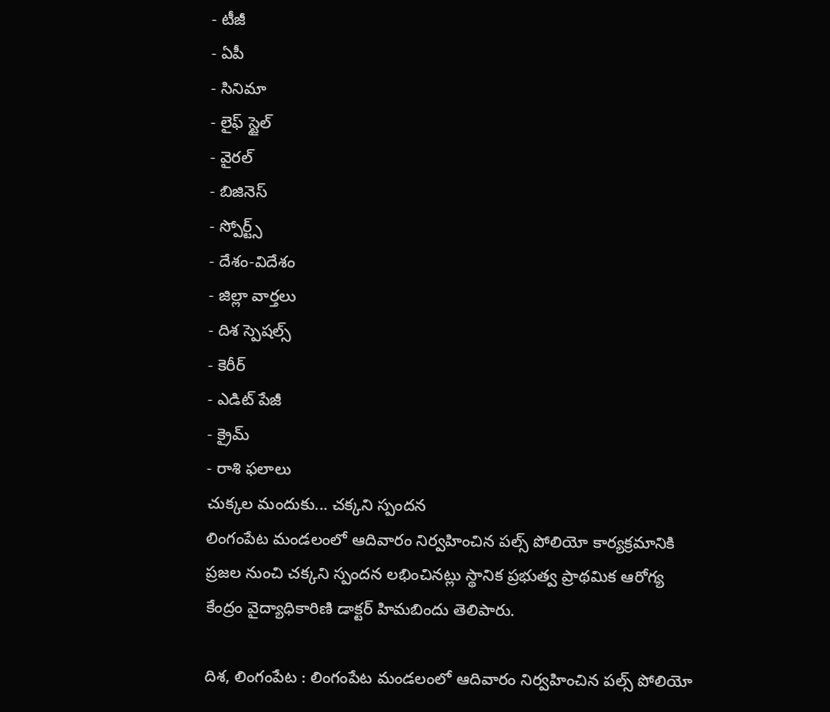- టీజీ
- ఏపీ
- సినిమా
- లైఫ్ స్టైల్
- వైరల్
- బిజినెస్
- స్పోర్ట్స్
- దేశం-విదేశం
- జిల్లా వార్తలు
- దిశ స్పెషల్స్
- కెరీర్
- ఎడిట్ పేజీ
- క్రైమ్
- రాశి ఫలాలు
చుక్కల మందుకు... చక్కని స్పందన
లింగంపేట మండలంలో ఆదివారం నిర్వహించిన పల్స్ పోలియో కార్యక్రమానికి ప్రజల నుంచి చక్కని స్పందన లభించినట్లు స్థానిక ప్రభుత్వ ప్రాథమిక ఆరోగ్య కేంద్రం వైద్యాధికారిణి డాక్టర్ హిమబిందు తెలిపారు.

దిశ, లింగంపేట : లింగంపేట మండలంలో ఆదివారం నిర్వహించిన పల్స్ పోలియో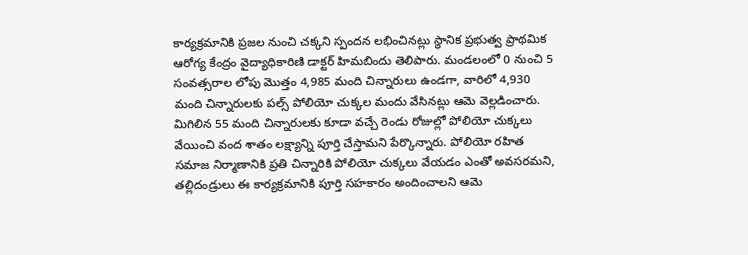కార్యక్రమానికి ప్రజల నుంచి చక్కని స్పందన లభించినట్లు స్థానిక ప్రభుత్వ ప్రాథమిక ఆరోగ్య కేంద్రం వైద్యాధికారిణి డాక్టర్ హిమబిందు తెలిపారు. మండలంలో 0 నుంచి 5 సంవత్సరాల లోపు మొత్తం 4,985 మంది చిన్నారులు ఉండగా, వారిలో 4,930 మంది చిన్నారులకు పల్స్ పోలియో చుక్కల మందు వేసినట్లు ఆమె వెల్లడించారు. మిగిలిన 55 మంది చిన్నారులకు కూడా వచ్చే రెండు రోజుల్లో పోలియో చుక్కలు వేయించి వంద శాతం లక్ష్యాన్ని పూర్తి చేస్తామని పేర్కొన్నారు. పోలియో రహిత సమాజ నిర్మాణానికి ప్రతి చిన్నారికి పోలియో చుక్కలు వేయడం ఎంతో అవసరమని, తల్లిదండ్రులు ఈ కార్యక్రమానికి పూర్తి సహకారం అందించాలని ఆమె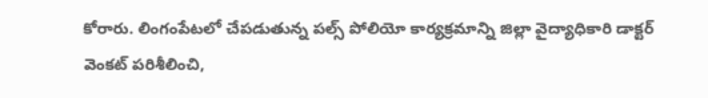కోరారు. లింగంపేటలో చేపడుతున్న పల్స్ పోలియో కార్యక్రమాన్ని జిల్లా వైద్యాధికారి డాక్టర్ వెంకట్ పరిశీలించి,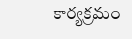కార్యక్రమం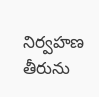నిర్వహణ తీరును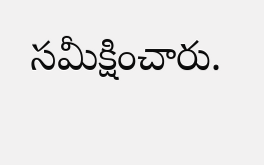సమీక్షించారు.